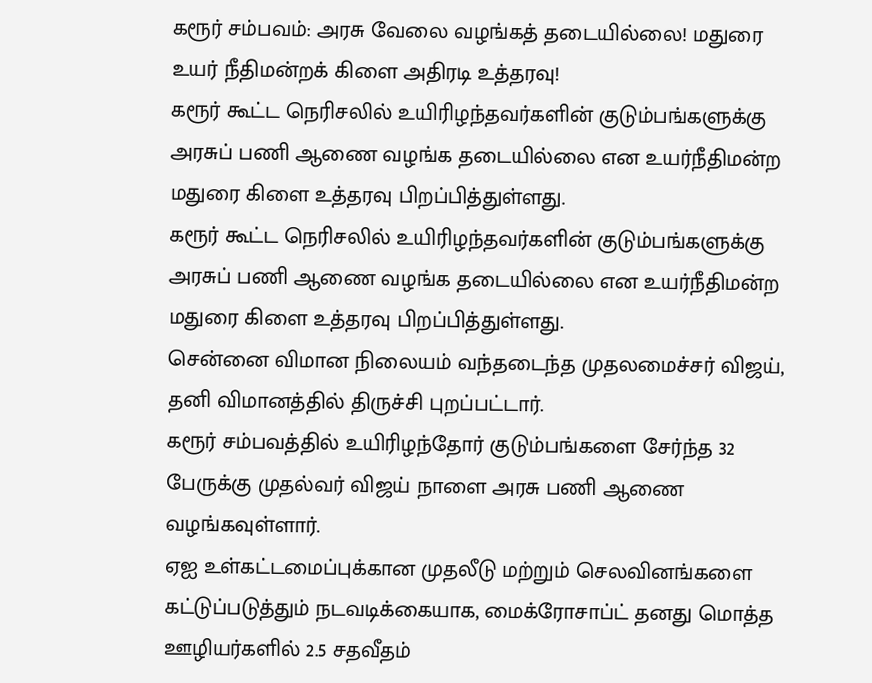கரூர் சம்பவம்: அரசு வேலை வழங்கத் தடையில்லை! மதுரை உயர் நீதிமன்றக் கிளை அதிரடி உத்தரவு!
கரூர் கூட்ட நெரிசலில் உயிரிழந்தவர்களின் குடும்பங்களுக்கு அரசுப் பணி ஆணை வழங்க தடையில்லை என உயர்நீதிமன்ற மதுரை கிளை உத்தரவு பிறப்பித்துள்ளது.
கரூர் கூட்ட நெரிசலில் உயிரிழந்தவர்களின் குடும்பங்களுக்கு அரசுப் பணி ஆணை வழங்க தடையில்லை என உயர்நீதிமன்ற மதுரை கிளை உத்தரவு பிறப்பித்துள்ளது.
சென்னை விமான நிலையம் வந்தடைந்த முதலமைச்சர் விஜய், தனி விமானத்தில் திருச்சி புறப்பட்டார்.
கரூர் சம்பவத்தில் உயிரிழந்தோர் குடும்பங்களை சேர்ந்த 32 பேருக்கு முதல்வர் விஜய் நாளை அரசு பணி ஆணை வழங்கவுள்ளார்.
ஏஐ உள்கட்டமைப்புக்கான முதலீடு மற்றும் செலவினங்களை கட்டுப்படுத்தும் நடவடிக்கையாக, மைக்ரோசாப்ட் தனது மொத்த ஊழியர்களில் 2.5 சதவீதம்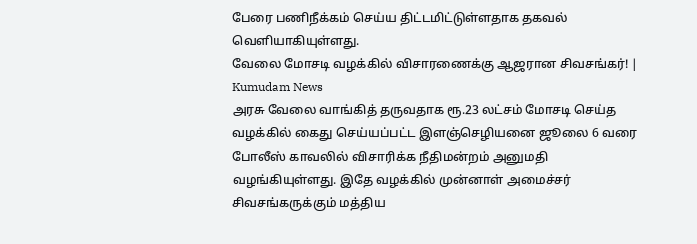பேரை பணிநீக்கம் செய்ய திட்டமிட்டுள்ளதாக தகவல் வெளியாகியுள்ளது.
வேலை மோசடி வழக்கில் விசாரணைக்கு ஆஜரான சிவசங்கர்! | Kumudam News
அரசு வேலை வாங்கித் தருவதாக ரூ.23 லட்சம் மோசடி செய்த வழக்கில் கைது செய்யப்பட்ட இளஞ்செழியனை ஜூலை 6 வரை போலீஸ் காவலில் விசாரிக்க நீதிமன்றம் அனுமதி வழங்கியுள்ளது. இதே வழக்கில் முன்னாள் அமைச்சர் சிவசங்கருக்கும் மத்திய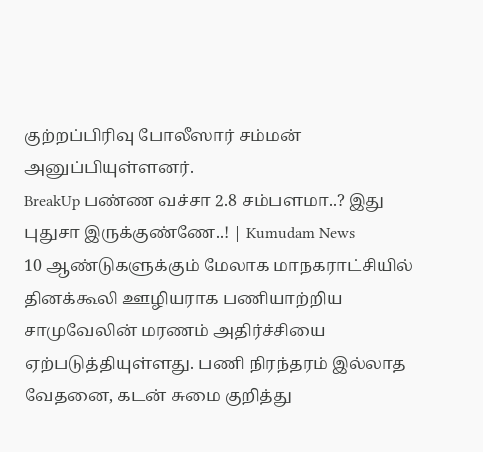குற்றப்பிரிவு போலீஸார் சம்மன் அனுப்பியுள்ளனர்.
BreakUp பண்ண வச்சா 2.8 சம்பளமா..? இது புதுசா இருக்குண்ணே..! | Kumudam News
10 ஆண்டுகளுக்கும் மேலாக மாநகராட்சியில் தினக்கூலி ஊழியராக பணியாற்றிய சாமுவேலின் மரணம் அதிர்ச்சியை ஏற்படுத்தியுள்ளது. பணி நிரந்தரம் இல்லாத வேதனை, கடன் சுமை குறித்து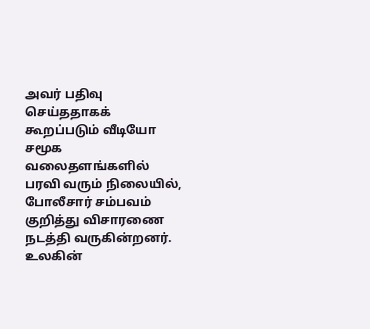அவர் பதிவு செய்ததாகக் கூறப்படும் வீடியோ சமூக வலைதளங்களில் பரவி வரும் நிலையில், போலீசார் சம்பவம் குறித்து விசாரணை நடத்தி வருகின்றனர்.
உலகின்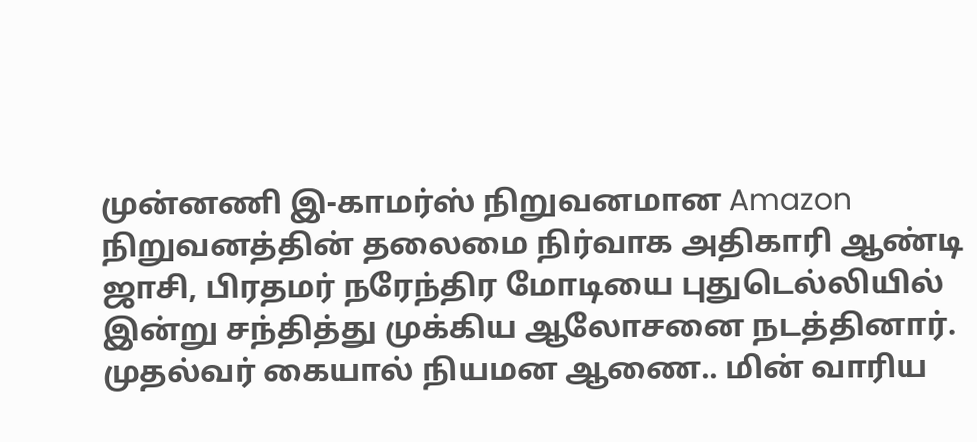முன்னணி இ-காமர்ஸ் நிறுவனமான Amazon நிறுவனத்தின் தலைமை நிர்வாக அதிகாரி ஆண்டி ஜாசி, பிரதமர் நரேந்திர மோடியை புதுடெல்லியில் இன்று சந்தித்து முக்கிய ஆலோசனை நடத்தினார்.
முதல்வர் கையால் நியமன ஆணை.. மின் வாரிய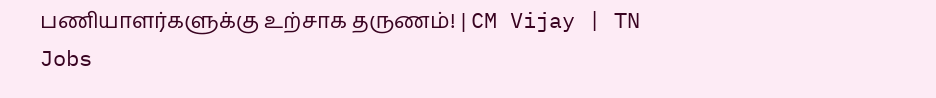பணியாளர்களுக்கு உற்சாக தருணம்! | CM Vijay | TN Jobs